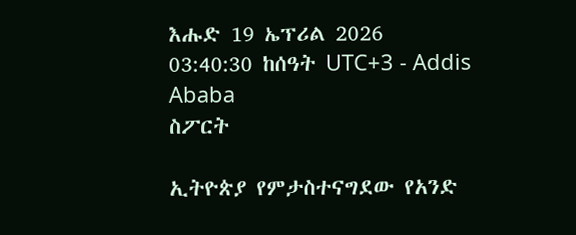እሑድ 19 ኤፕሪል 2026
03:40:30 ከሰዓት UTC+3 - Addis Ababa
ስፖርት

ኢትዮጵያ የምታስተናግደው የአንድ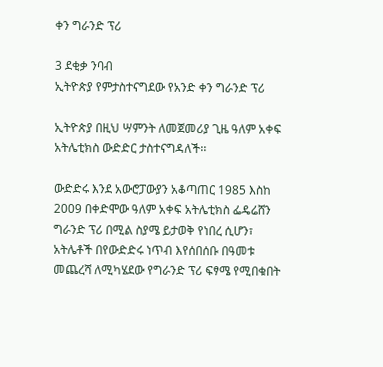ቀን ግራንድ ፕሪ

3 ደቂቃ ንባብ
ኢትዮጵያ የምታስተናግደው የአንድ ቀን ግራንድ ፕሪ

ኢትዮጵያ በዚህ ሣምንት ለመጀመሪያ ጊዜ ዓለም አቀፍ አትሌቲክስ ውድድር ታስተናግዳለች፡፡

ውድድሩ እንደ አውሮፓውያን አቆጣጠር 1985 እስከ 2009 በቀድሞው ዓለም አቀፍ አትሌቲክስ ፌዴሬሸን ግራንድ ፕሪ በሚል ስያሜ ይታወቅ የነበረ ሲሆን፣ አትሌቶች በየውድድሩ ነጥብ እየሰበሰቡ በዓመቱ መጨረሻ ለሚካሄደው የግራንድ ፕሪ ፍፃሜ የሚበቁበት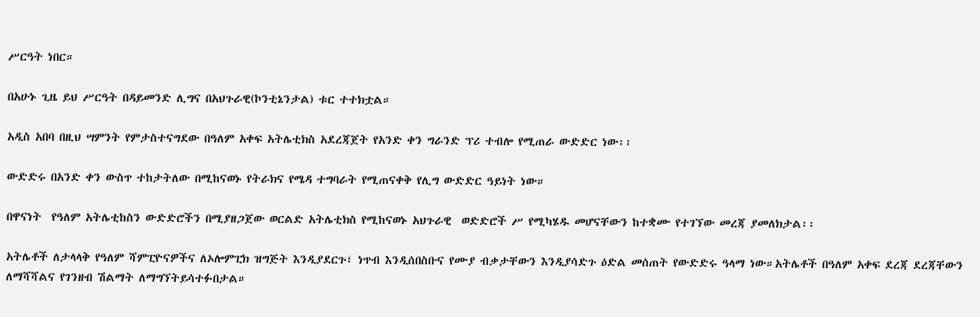ሥርዓት ነበር።

በአሁኑ ጊዜ ይህ ሥርዓት በዳይመንድ ሊግና በአህጉራዊ(ኮንቲኔንታል) ቱር ተተክቷል።

አዲስ አበባ በዚህ ሣምንት የምታስተናግደው በዓለም አቀፍ አትሌቲክስ አደረጃጀት የአንድ ቀን ግራንድ ፕሪ ተብሎ የሚጠራ ውድድር ነው፡፡

ውድድሩ በአንድ ቀን ውስጥ ተከታትለው በሚከናወኑ የትራክና የሜዳ ተግባራት የሚጠናቀቅ የሊግ ውድድር ዓይነት ነው።

በዋናነት  የዓለም አትሌቲከስን ውድድሮችን በሚያዘጋጀው ወርልድ አትሌቲክስ የሚከናወኑ አህጉራዊ  ወድድሮች ሥ የሚካሄዱ መሆናቸውን ከተቋሙ የተገኘው መረጃ ያመለክታል፡፡

አትሌቶች ለታላላቅ የዓለም ሻምፒዮናዎችና ለኦሎምፒክ ዝግጅት እንዲያደርጉ፣ ነጥብ እንዲሰበስቡና የሙያ ብቃታቸውን እንዲያሳድጉ ዕድል መሰጠት የውድድሩ ዓላማ ነው።አትሌቶች በዓለም አቀፍ ደረጃ ደረጃቸውን ለማሻሻልና የገንዘብ ሽልማት ለማግኘትይሳተፉበታል።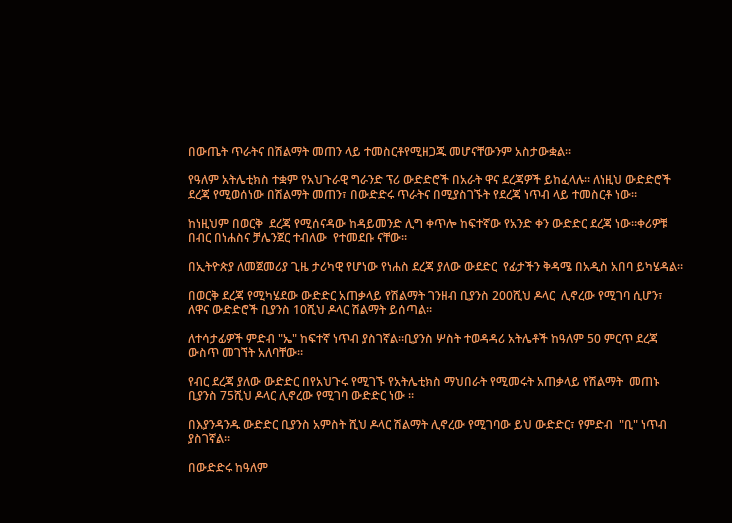በውጤት ጥራትና በሽልማት መጠን ላይ ተመስርቶየሚዘጋጁ መሆናቸውንም አስታውቋል፡፡

የዓለም አትሌቲክስ ተቋም የአህጉራዊ ግራንድ ፕሪ ውድድሮች በአራት ዋና ደረጃዎች ይከፈላሉ። ለነዚህ ውድድሮች ደረጃ የሚወሰነው በሽልማት መጠን፣ በውድድሩ ጥራትና በሚያስገኙት የደረጃ ነጥብ ላይ ተመስርቶ ነው።

ከነዚህም በወርቅ  ደረጃ የሚሰናዳው ከዳይመንድ ሊግ ቀጥሎ ከፍተኛው የአንድ ቀን ውድድር ደረጃ ነው።ቀሪዎቹ በብር በነሐስና ቻሌንጀር ተብለው  የተመደቡ ናቸው።

በኢትዮጵያ ለመጀመሪያ ጊዜ ታሪካዊ የሆነው የነሐስ ደረጃ ያለው ውደድር  የፊታችን ቅዳሜ በአዲስ አበባ ይካሄዳል።

በወርቅ ደረጃ የሚካሄደው ውድድር አጠቃላይ የሽልማት ገንዘብ ቢያንስ 200ሺህ ዶላር  ሊኖረው የሚገባ ሲሆን፣ ለዋና ውድድሮች ቢያንስ 10ሺህ ዶላር ሽልማት ይሰጣል።

ለተሳታፊዎች ምድብ "ኤ" ከፍተኛ ነጥብ ያስገኛል።ቢያንስ ሦስት ተወዳዳሪ አትሌቶች ከዓለም 50 ምርጥ ደረጃ ውስጥ መገኘት አለባቸው።

የብር ደረጃ ያለው ውድድር በየአህጉሩ የሚገኙ የአትሌቲክስ ማህበራት የሚመሩት አጠቃላይ የሽልማት  መጠኑ ቢያንስ 75ሺህ ዶላር ሊኖረው የሚገባ ውድድር ነው ።

በእያንዳንዱ ውድድር ቢያንስ አምስት ሺህ ዶላር ሽልማት ሊኖረው የሚገባው ይህ ውድድር፣ የምድብ  "ቢ" ነጥብ ያስገኛል።

በውድድሩ ከዓለም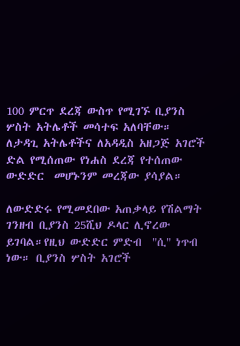100 ምርጥ ደረጃ ውስጥ የሚገኙ ቢያንስ ሦስት አትሌቶች መሳተፍ አለባቸው። ለታዳጊ አትሌቶችና ለአዳዲስ አዘጋጅ አገሮች  ድል የሚሰጠው የነሐስ ደረጃ የተሰጠው ውድድር  መሆኑንም መረጃው ያሳያል።

ለውድድሩ የሚመደበው አጠቃላይ የሽልማት ገንዘብ ቢያንስ 25ሺህ ዶላር ሊኖረው ይገባል።የዚህ ውድድር ምድብ  "ሲ" ነጥብ ነው። ቢያንስ ሦስት አገሮች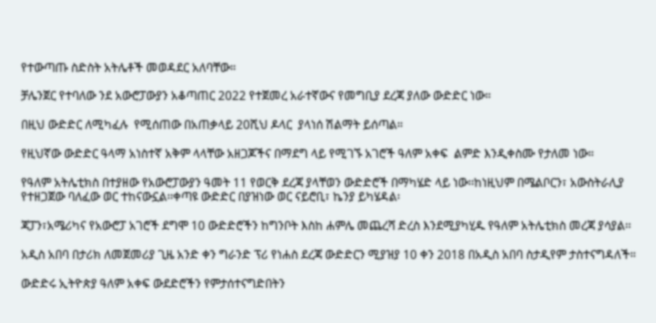የተውጣጡ ስድስት አትሌቶች መወዳደር አለባቸው።

ቻሌንጀር የተባለው ንደ አውሮፓውያን አቆጣጠር 2022 የተጀመረ አራተኛውና የመግቢያ ደረጃ ያለው ውድድር ነው።

በዚህ ውድድር ለሚካፈሉ  የሚሰጠው በአጠቃላይ 20ሺህ ዶላር  ያላነሰ ሽልማት ይሰጣል።

የዚህኛው ውድድር ዓላማ አነስተኛ አቅም ላላቸው አዘጋጆችና በማደግ ላይ የሚገኙ አገሮች ዓለም አቀፍ  ልምድ እንዲቀስሙ የታለመ ነው።

የዓለም አትሌቲክስ በተያዘው የአውሮፓውያን ዓመት 11 የወርቅ ደረጃ ያላቸወን ውድድሮች በማካሄድ ላይ ነው፡፡ከነዚህም በሜልቦርን፣ አውስትራሊያ የተዘጋጀው ባለፈው ወር ተከናውኗል፡፡ቀጣዩ ውድድር በያዝነው ወር ናይሮቢ፣ ኬንያ ይካሄዳል፡

ጃፓን፣አሜሪካና የአውሮፓ አገሮች ደግሞ 10 ውድድሮችን ከግንቦት እስከ ሐምሌ መጨረሻ ድረስ እንደሚያካሂዱ የዓለም አትሌቲክስ መረጃ ያሳያል፡፡

አዲስ አበባ በታሪክ ለመጀመሪያ ጊዜ አንድ ቀን ግራንድ ፕሪ የነሐስ ደረጃ ውድድርን ሚያዝያ 10 ቀን 2018 በአዲስ አበባ ስታዲየም ታስተናግዳለች።

ውድድሩ ኢትዮጵያ ዓለም አቀፍ ውደድሮችን የምታሰተናግድበትን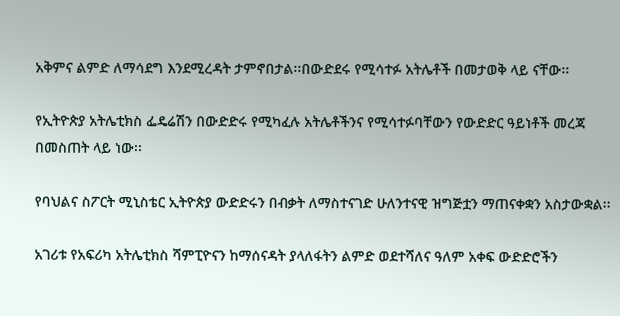አቅምና ልምድ ለማሳደግ እንደሚረዳት ታምኖበታል፡፡በውድደሩ የሚሳተፉ አትሌቶች በመታወቅ ላይ ናቸው፡፡

የኢትዮጵያ አትሌቲክስ ፌዴሬሽን በውድድሩ የሚካፈሉ አትሌቶችንና የሚሳተፉባቸውን የውድድር ዓይነቶች መረጃ በመስጠት ላይ ነው፡፡

የባህልና ስፖርት ሚኒስቴር ኢትዮጵያ ውድድሩን በብቃት ለማስተናገድ ሁለንተናዊ ዝግጅቷን ማጠናቀቋን አስታውቋል፡፡

አገሪቱ የአፍሪካ አትሌቲክስ ሻምፒዮናን ከማሰናዳት ያላለፋትን ልምድ ወደተሻለና ዓለም አቀፍ ውድድሮችን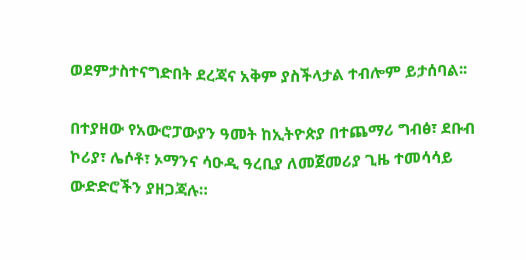ወደምታስተናግድበት ደረጃና አቅም ያስችላታል ተብሎም ይታሰባል፡፡

በተያዘው የአውሮፓውያን ዓመት ከኢትዮጵያ በተጨማሪ ግብፅ፣ ደቡብ ኮሪያ፣ ሌሶቶ፣ ኦማንና ሳዑዲ ዓረቢያ ለመጀመሪያ ጊዜ ተመሳሳይ ውድድሮችን ያዘጋጃሉ።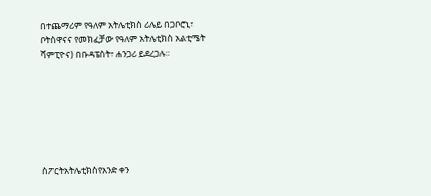በተጨማሪም የዓለም አትሌቲክስ ሪሌይ በጋቦሮኒ፣ ቦትስዋናና የመክፈቻው የዓለም አትሌቲክስ አልቲሜት ሻምፒዮና) በቡዳፔስት፣ ሐንጋሪ ይደረጋሉ።







ስፖርትአትሌቲክስየአንድ ቀን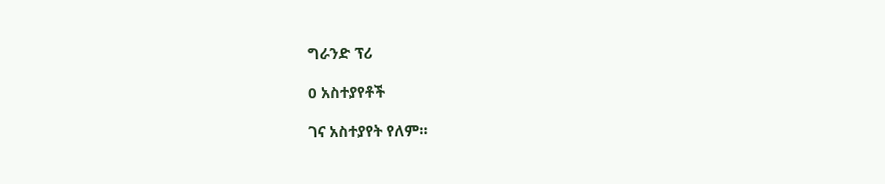ግራንድ ፕሪ

0 አስተያየቶች

ገና አስተያየት የለም።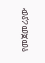የመጀመሪያው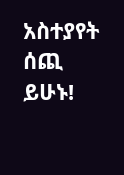አስተያየት ሰጪ ይሁኑ!